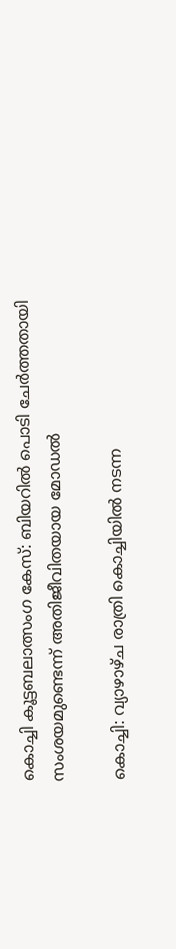കൊച്ചി കൂട്ടബലാത്സംഗ കേസ്: ബിയറില്‍ പൊടി ചേര്‍ത്തതായി സംശയമുണ്ടെന്ന് അതിജീവിതയായ മോഡല്‍

കൊച്ചി: വ്യാഴാഴ്ച രാത്രി കൊച്ചിയില്‍ നടന്ന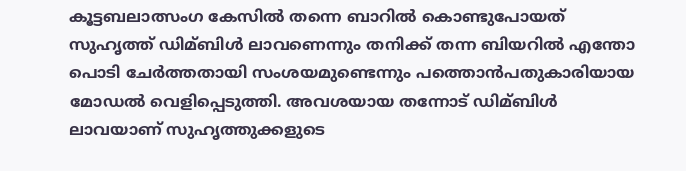കൂട്ടബലാത്സംഗ കേസില്‍ തന്നെ ബാറില്‍ കൊണ്ടുപോയത് സുഹൃത്ത് ഡിമ്ബിള്‍ ലാവണെന്നും തനിക്ക് തന്ന ബിയറില്‍ എന്തോ പൊടി ചേര്‍ത്തതായി സംശയമുണ്ടെന്നും പത്തൊന്‍പതുകാരിയായ മോഡല്‍ വെളിപ്പെടുത്തി. അവശയായ തന്നോട് ഡിമ്ബിള്‍ ലാവയാണ് സുഹൃത്തുക്കളുടെ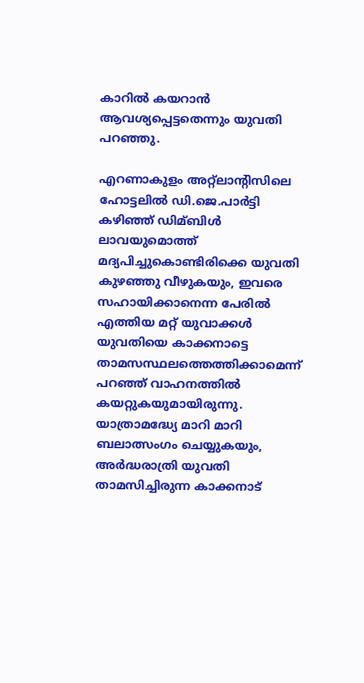കാറില്‍ കയറാന്‍ ആവശ്യപ്പെട്ടതെന്നും യുവതി പറഞ്ഞു.

എറണാകുളം അറ്റ്‌ലാന്റിസിലെ ഹോട്ടലില്‍ ഡി.ജെ.പാര്‍ട്ടി കഴിഞ്ഞ് ഡിമ്ബിള്‍ ലാവയുമൊത്ത് മദ്യപിച്ചുകൊണ്ടിരിക്കെ യുവതി കുഴഞ്ഞു വീഴുകയും, ഇവരെ സഹായിക്കാനെന്ന പേരില്‍ എത്തിയ മറ്റ് യുവാക്കള്‍ യുവതിയെ കാക്കനാട്ടെ താമസസ്ഥലത്തെത്തിക്കാമെന്ന് പറഞ്ഞ് വാഹനത്തില്‍ കയറ്റുകയുമായിരുന്നു. യാത്രാമദ്ധ്യേ മാറി മാറി ബലാത്സംഗം ചെയ്യുകയും, അര്‍ദ്ധരാത്രി യുവതി താമസിച്ചിരുന്ന കാക്കനാട്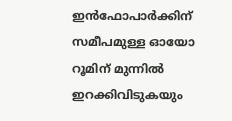ഇന്‍ഫോപാര്‍ക്കിന് സമീപമുള്ള ഓയോ റൂമിന് മുന്നില്‍ ഇറക്കിവിടുകയും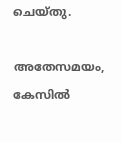ചെയ്തു.

അതേസമയം, കേസില്‍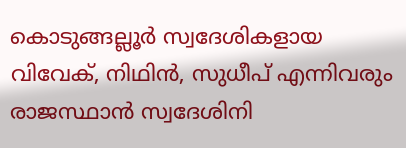കൊടുങ്ങല്ലൂര്‍ സ്വദേശികളായ വിവേക്, നിഥിന്‍, സുധീപ് എന്നിവരും രാജസ്ഥാന്‍ സ്വദേശിനി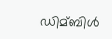ഡിമ്ബിള്‍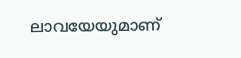ലാവയേയുമാണ്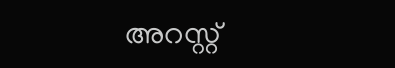അറസ്റ്റ്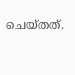ചെയ്തത്.